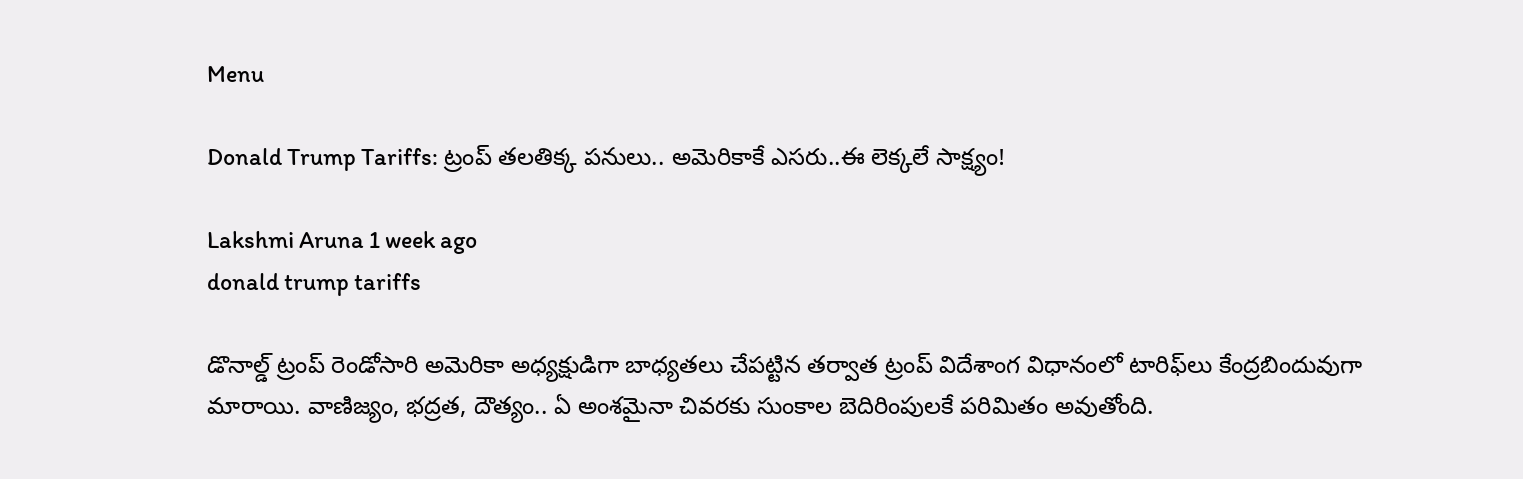Menu

Donald Trump Tariffs: ట్రంప్‌ తలతిక్క పనులు.. అమెరికాకే ఎసరు..ఈ లెక్కలే సాక్ష్యం!

Lakshmi Aruna 1 week ago
donald trump tariffs

డొనాల్డ్ ట్రంప్ రెండోసారి అమెరికా అధ్యక్షుడిగా బాధ్యతలు చేపట్టిన తర్వాత ట్రంప్ విదేశాంగ విధానంలో టారిఫ్‌లు కేంద్రబిందువుగా మారాయి. వాణిజ్యం, భద్రత, దౌత్యం.. ఏ అంశమైనా చివరకు సుంకాల బెదిరింపులకే పరిమితం అవుతోంది.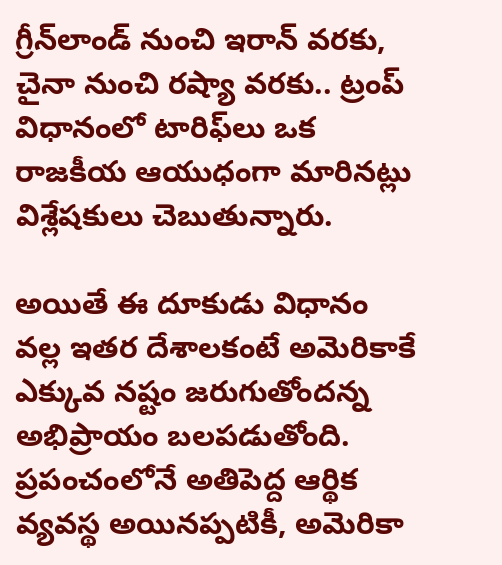గ్రీన్‌లాండ్ నుంచి ఇరాన్ వరకు, చైనా నుంచి రష్యా వరకు.. ట్రంప్ విధానంలో టారిఫ్‌లు ఒక రాజకీయ ఆయుధంగా మారినట్లు విశ్లేషకులు చెబుతున్నారు.

అయితే ఈ దూకుడు విధానం వల్ల ఇతర దేశాలకంటే అమెరికాకే ఎక్కువ నష్టం జరుగుతోందన్న అభిప్రాయం బలపడుతోంది. ప్రపంచంలోనే అతిపెద్ద ఆర్థిక వ్యవస్థ అయినప్పటికీ, అమెరికా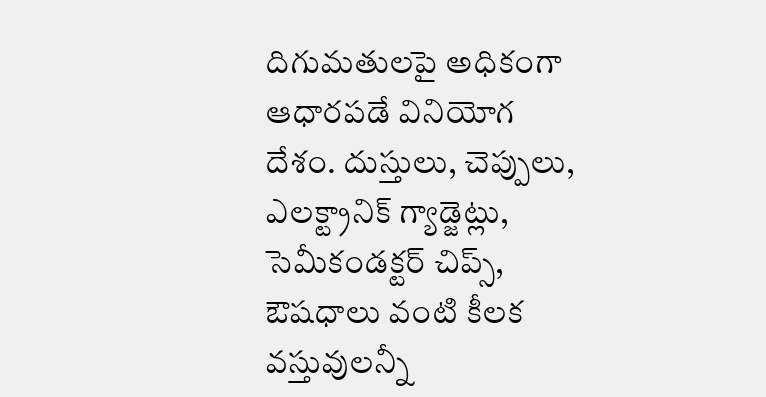దిగుమతులపై అధికంగా ఆధారపడే వినియోగ దేశం. దుస్తులు, చెప్పులు, ఎలక్ట్రానిక్ గ్యాడ్జెట్లు, సెమీకండక్టర్ చిప్స్, ఔషధాలు వంటి కీలక వస్తువులన్నీ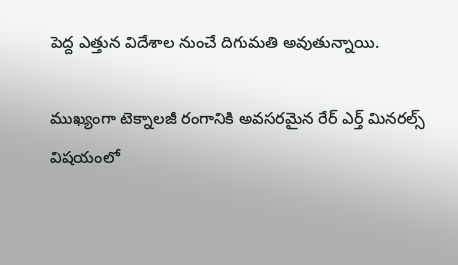పెద్ద ఎత్తున విదేశాల నుంచే దిగుమతి అవుతున్నాయి.

ముఖ్యంగా టెక్నాలజీ రంగానికి అవసరమైన రేర్ ఎర్త్ మినరల్స్ విషయంలో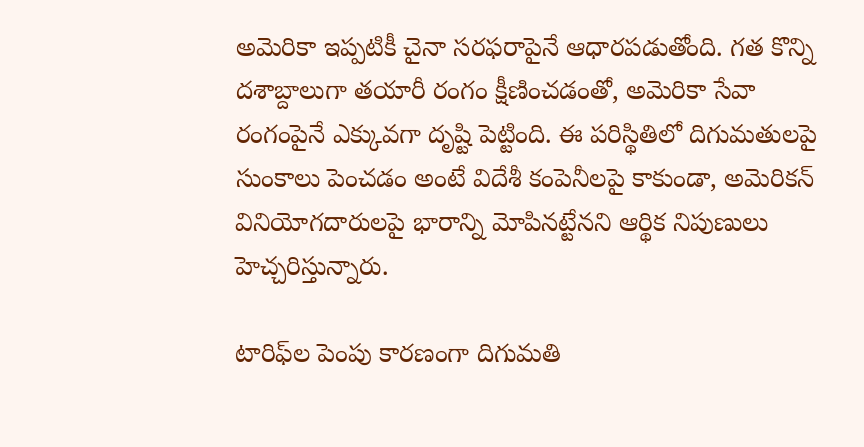అమెరికా ఇప్పటికీ చైనా సరఫరాపైనే ఆధారపడుతోంది. గత కొన్ని దశాబ్దాలుగా తయారీ రంగం క్షీణించడంతో, అమెరికా సేవా రంగంపైనే ఎక్కువగా దృష్టి పెట్టింది. ఈ పరిస్థితిలో దిగుమతులపై సుంకాలు పెంచడం అంటే విదేశీ కంపెనీలపై కాకుండా, అమెరికన్ వినియోగదారులపై భారాన్ని మోపినట్టేనని ఆర్థిక నిపుణులు హెచ్చరిస్తున్నారు.

టారిఫ్‌ల పెంపు కారణంగా దిగుమతి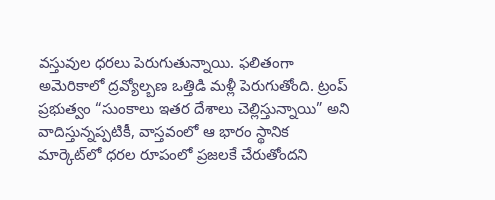వస్తువుల ధరలు పెరుగుతున్నాయి. ఫలితంగా అమెరికాలో ద్రవ్యోల్బణ ఒత్తిడి మళ్లీ పెరుగుతోంది. ట్రంప్ ప్రభుత్వం “సుంకాలు ఇతర దేశాలు చెల్లిస్తున్నాయి” అని వాదిస్తున్నప్పటికీ, వాస్తవంలో ఆ భారం స్థానిక మార్కెట్‌లో ధరల రూపంలో ప్రజలకే చేరుతోందని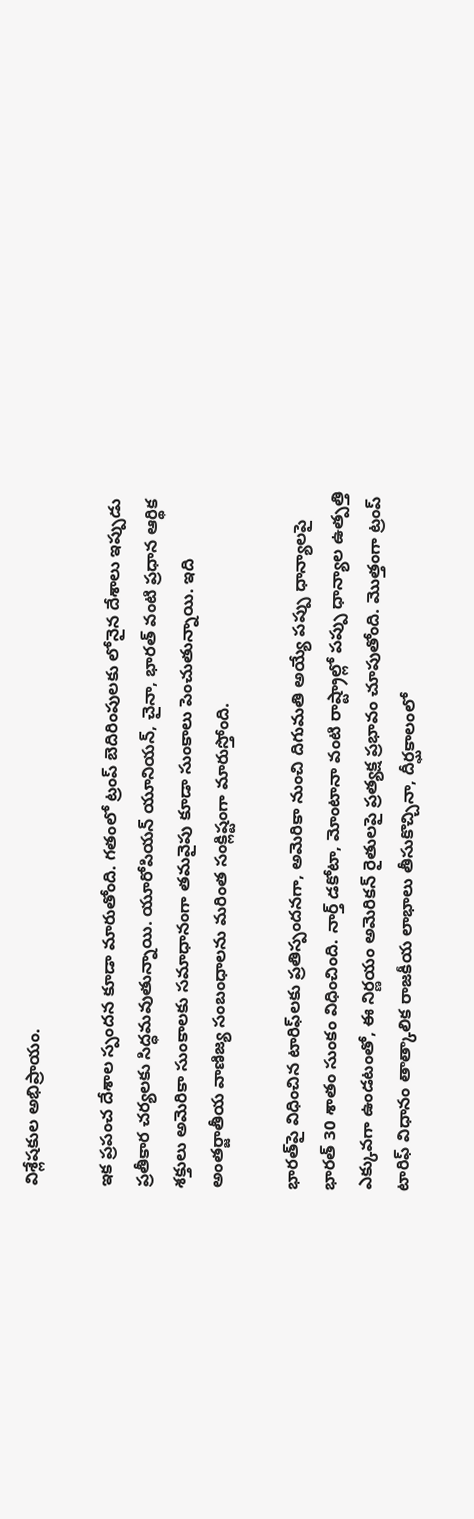విశ్లేషకుల అభిప్రాయం.

ఇక ప్రపంచ దేశాల స్పందన కూడా మారుతోంది. గతంలో ట్రంప్ బెదిరింపులకు లోనైన దేశాలు ఇప్పుడు ప్రతీకార చర్యలకు సిద్ధమవుతున్నాయి. యూరోపియన్ యూనియన్, చైనా, భారత్ వంటి ప్రధాన ఆర్థిక శక్తులు అమెరికా సుంకాలకు సమాధానంగా తమవైపు కూడా సుంకాలు పెంచుతున్నాయి. ఇది అంతర్జాతీయ వాణిజ్య సంబంధాలను మరింత సంక్లిష్టంగా మారుస్తోంది.

భారత్‌పై విధించిన టారిఫ్‌లకు ప్రతిస్పందనగా, అమెరికా నుంచి దిగుమతి అయ్యే పప్పు ధాన్యాలపై భారత్ 30 శాతం సుంకం విధించింది. నార్త్ డకోటా, మోంటానా వంటి రాష్ట్రాల్లో పప్పు ధాన్యాల ఉత్పత్తి ఎక్కువగా ఉండటంతో, ఈ నిర్ణయం అమెరికన్ రైతులపై ప్రత్యక్ష ప్రభావం చూపుతోంది. మొత్తంగా ట్రంప్ టారిఫ్ విధానం తాత్కాలిక రాజకీయ లాభాలు తీసుకొచ్చినా, దీర్ఘకాలంలో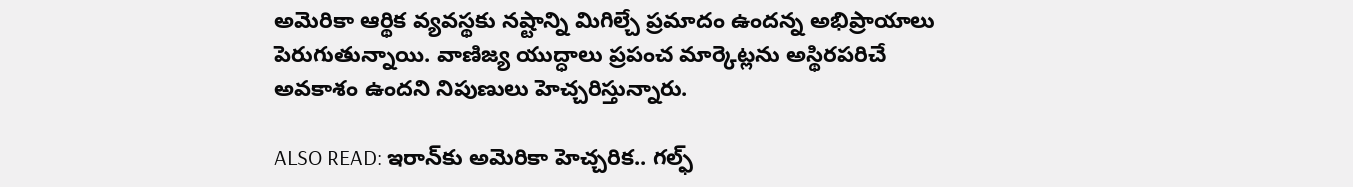అమెరికా ఆర్థిక వ్యవస్థకు నష్టాన్ని మిగిల్చే ప్రమాదం ఉందన్న అభిప్రాయాలు పెరుగుతున్నాయి. వాణిజ్య యుద్ధాలు ప్రపంచ మార్కెట్లను అస్థిరపరిచే అవకాశం ఉందని నిపుణులు హెచ్చరిస్తున్నారు.

ALSO READ: ఇరాన్‌కు అమెరికా హెచ్చరిక.. గల్ఫ్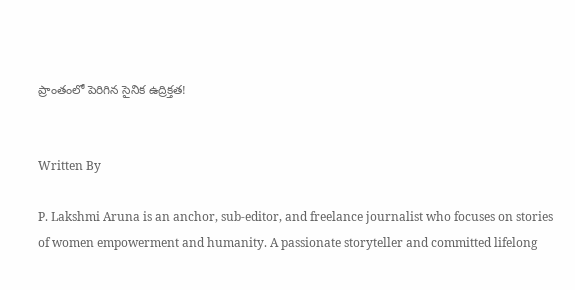ప్రాంతంలో పెరిగిన సైనిక ఉద్రిక్తత!


Written By

P. Lakshmi Aruna is an anchor, sub-editor, and freelance journalist who focuses on stories of women empowerment and humanity. A passionate storyteller and committed lifelong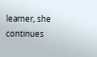learner, she continues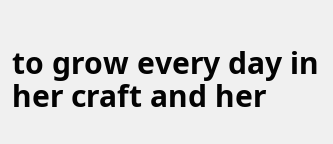to grow every day in her craft and her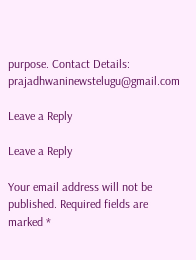purpose. Contact Details: prajadhwaninewstelugu@gmail.com

Leave a Reply

Leave a Reply

Your email address will not be published. Required fields are marked *